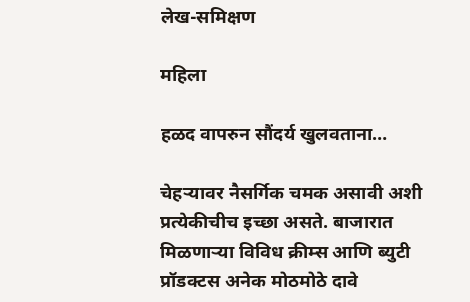लेख-समिक्षण

महिला

हळद वापरुन सौंदर्य खुलवताना…

चेहऱ्यावर नैसर्गिक चमक असावी अशी प्रत्येकीचीच इच्छा असते. बाजारात मिळणाऱ्या विविध क्रीम्स आणि ब्युटी प्रॉडक्टस अनेक मोठमोठे दावे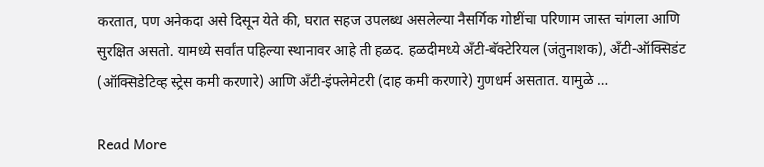करतात, पण अनेकदा असे दिसून येते की, घरात सहज उपलब्ध असलेल्या नैसर्गिक गोष्टींचा परिणाम जास्त चांगला आणि सुरक्षित असतो. यामध्ये सर्वांत पहिल्या स्थानावर आहे ती हळद. हळदीमध्ये अँटी-बॅक्टेरियल (जंतुनाशक), अँटी-ऑक्सिडंट (ऑक्सिडेटिव्ह स्ट्रेस कमी करणारे) आणि अँटी-इंफ्लेमेटरी (दाह कमी करणारे) गुणधर्म असतात. यामुळे …

Read More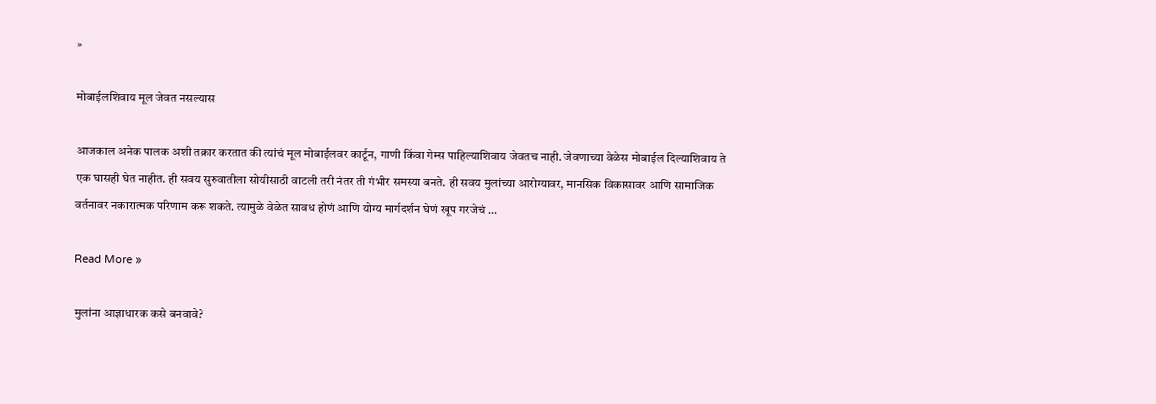»

मोबाईलशिवाय मूल जेवत नसल्यास

आजकाल अनेक पालक अशी तक्रार करतात की त्यांचं मूल मोबाईलवर कार्टून, गाणी किंवा गेम्स पाहिल्याशिवाय जेवतच नाही. जेवणाच्या वेळेस मोबाईल दिल्याशिवाय ते एक घासही घेत नाहीत. ही सवय सुरुवातीला सोयीसाठी वाटली तरी नंतर ती गंभीर समस्या बनते. ही सवय मुलांच्या आरोग्यावर, मानसिक विकासावर आणि सामाजिक वर्तनावर नकारात्मक परिणाम करू शकते. त्यामुळे वेळेत सावध होणं आणि योग्य मार्गदर्शन घेणं खूप गरजेचं …

Read More »

मुलांना आज्ञाधारक कसे बनवावे?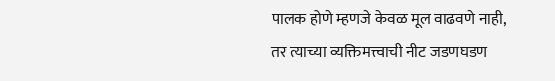पालक होणे म्हणजे केवळ मूल वाढवणे नाही, तर त्याच्या व्यक्तिमत्त्वाची नीट जडणघडण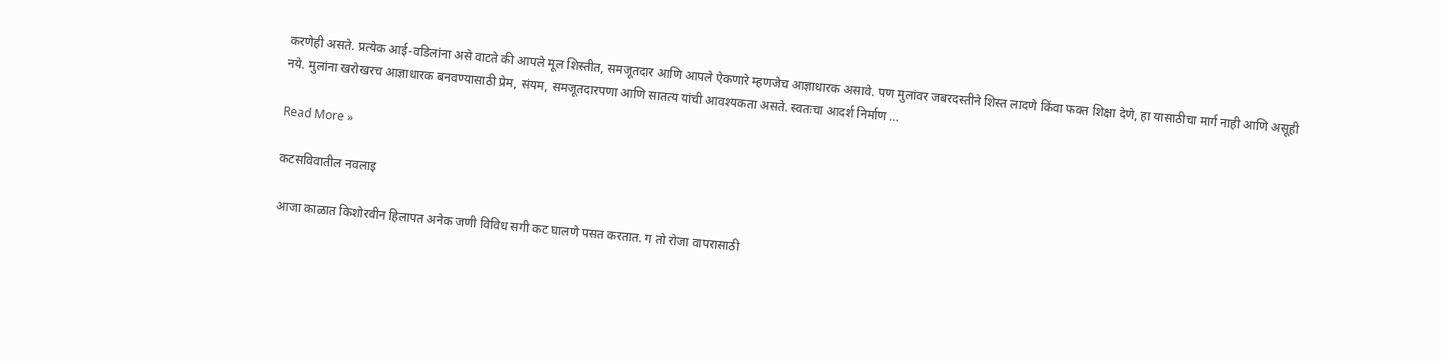करणेही असते. प्रत्येक आई-वडिलांना असे वाटते की आपले मूल शिस्तीत, समजूतदार आणि आपले ऐकणारे म्हणजेच आज्ञाधारक असावे. पण मुलांवर जबरदस्तीने शिस्त लादणे किंवा फक्त शिक्षा देणे, हा यासाठीचा मार्ग नाही आणि असूही नये. मुलांना खरोखरच आज्ञाधारक बनवण्यासाठी प्रेम, संयम, समजूतदारपणा आणि सातत्य यांची आवश्यकता असते. स्वतःचा आदर्श निर्माण …

Read More »

कटसविवातील नवलाइ

आजा काळात किशोरवीन हिलापत अनेक जणी विविध सगी कट घालणे पसत करतात. ग तो रोजा वापरासाठी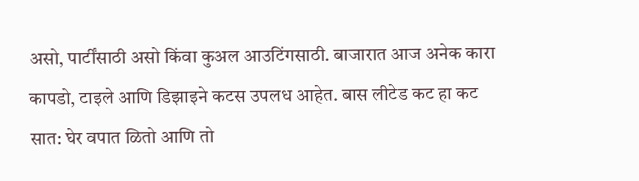असो, पार्टींसाठी असो किंवा कुअल आउटिंगसाठी. बाजारात आज अनेक कारा कापडो, टाइले आणि डिझाइने कटस उपलध आहेत. बास लीटेड कट हा कट सात: घेर वपात ळितो आणि तो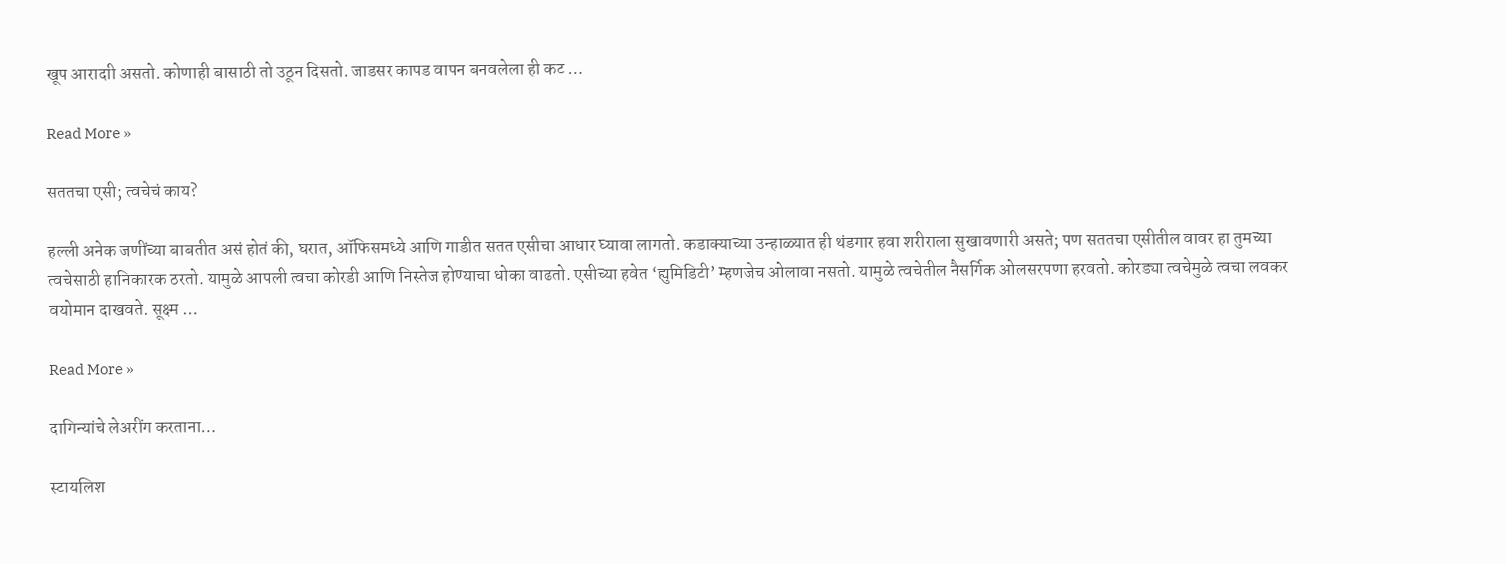खूप आरादाी असतो. कोणाही बासाठी तो उठून दिसतो. जाडसर कापड वापन बनवलेला ही कट …

Read More »

सततचा एसी; त्वचेचं काय?

हल्ली अनेक जणींच्या बाबतीत असं होतं की, घरात, ऑफिसमध्ये आणि गाडीत सतत एसीचा आधार घ्यावा लागतो. कडाक्याच्या उन्हाळ्यात ही थंडगार हवा शरीराला सुखावणारी असते; पण सततचा एसीतील वावर हा तुमच्या त्वचेसाठी हानिकारक ठरतो. यामुळे आपली त्वचा कोरडी आणि निस्तेज होण्याचा धोका वाढतो. एसीच्या हवेत ‘ह्युमिडिटी’ म्हणजेच ओलावा नसतो. यामुळे त्वचेतील नैसर्गिक ओलसरपणा हरवतो. कोरड्या त्वचेमुळे त्वचा लवकर वयोमान दाखवते. सूक्ष्म …

Read More »

दागिन्यांचे लेअरींग करताना…

स्टायलिश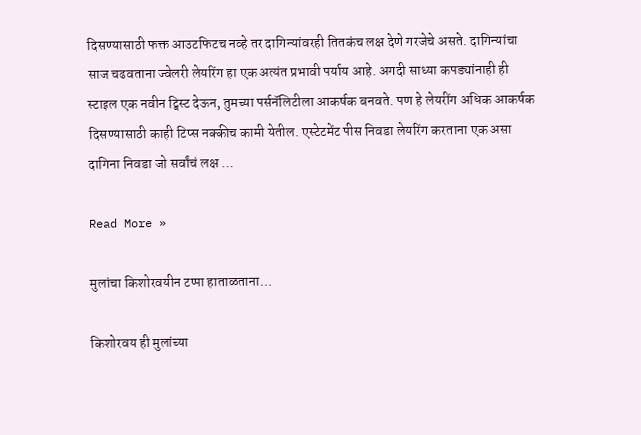दिसण्यासाठी फक्त आउटफिटच नव्हे तर दागिन्यांवरही तितकंच लक्ष देणे गरजेचे असते. दागिन्यांचा साज चढवताना ज्वेलरी लेयरिंग हा एक अत्यंत प्रभावी पर्याय आहे. अगदी साध्या कपड्यांनाही ही स्टाइल एक नवीन ट्विस्ट देऊन, तुमच्या पर्सनॅलिटीला आकर्षक बनवते. पण हे लेयरींग अधिक आकर्षक दिसण्यासाठी काही टिप्स नक्कीच कामी येतील. एस्टेटमेंट पीस निवडा लेयरिंग करताना एक असा दागिना निवडा जो सर्वांचं लक्ष …

Read More »

मुलांचा किशोरवयीन टप्पा हाताळताना…

किशोरवय ही मुलांच्या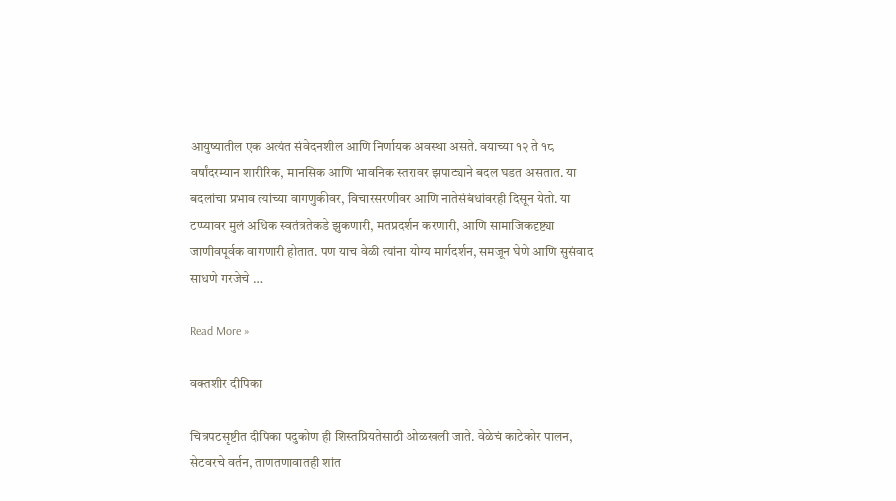आयुष्यातील एक अत्यंत संवेदनशील आणि निर्णायक अवस्था असते. वयाच्या १२ ते १८ वर्षांदरम्यान शारीरिक, मानसिक आणि भावनिक स्तरावर झपाट्याने बदल घडत असतात. या बदलांचा प्रभाव त्यांच्या वागणुकीवर, विचारसरणीवर आणि नातेसंबंधांवरही दिसून येतो. या टप्प्यावर मुलं अधिक स्वतंत्रतेकडे झुकणारी, मतप्रदर्शन करणारी, आणि सामाजिकदृष्ट्या जाणीवपूर्वक वागणारी होतात. पण याच वेळी त्यांना योग्य मार्गदर्शन, समजून घेणे आणि सुसंवाद साधणे गरजेचे …

Read More »

वक्तशीर दीपिका

चित्रपटसृष्टीत दीपिका पदुकोण ही शिस्तप्रियतेसाठी ओळखली जाते. वेळेचं काटेकोर पालन, सेटवरचे वर्तन, ताणतणावातही शांत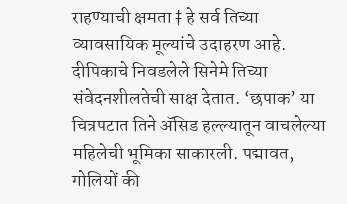राहण्याची क्षमता ‡ हे सर्व तिच्या व्यावसायिक मूल्यांचे उदाहरण आहे. दीपिकाचे निवडलेले सिनेमे तिच्या संवेदनशीलतेची साक्ष देतात. ‘छपाक’ या चित्रपटात तिने अ‍ॅसिड हल्ल्यातून वाचलेल्या महिलेची भूमिका साकारली. पद्मावत, गोलियों की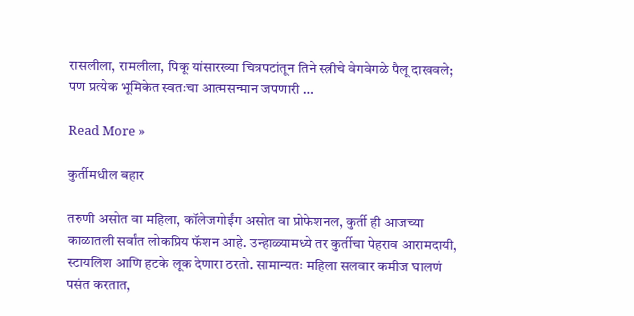रासलीला, रामलीला, पिकू यांसारख्या चित्रपटांतून तिने स्त्रीचे वेगवेगळे पैलू दाखवले; पण प्रत्येक भूमिकेत स्वतःचा आत्मसन्मान जपणारी …

Read More »

कुर्तीमधील बहार

तरुणी असोत वा महिला, कॉलेजगोईंग असोत वा प्रोफेशनल, कुर्ती ही आजच्या काळातली सर्वांत लोकप्रिय फॅशन आहे. उन्हाळ्यामध्ये तर कुर्तीचा पेहराव आरामदायी, स्टायलिश आणि हटके लूक देणारा ठरतो. सामान्यतः महिला सलवार कमीज घालणं पसंत करतात,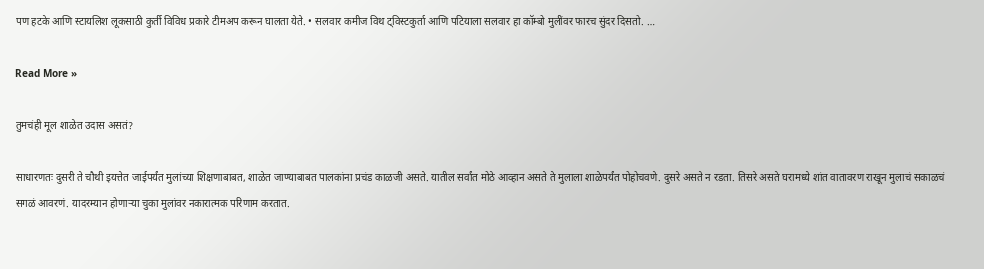पण हटके आणि स्टायलिश लूकसाठी कुर्ती विविध प्रकारे टीमअप करून घालता येते. • सलवार कमीज विथ ट्विस्टकुर्ता आणि पटियाला सलवार हा कॉम्बो मुलींवर फारच सुंदर दिसतो. …

Read More »

तुमचंही मूल शाळेत उदास असतं?

साधारणतः दुसरी ते चौथी इयत्तेत जाईपर्यंत मुलांच्या शिक्षणाबाबत, शाळेत जाण्याबाबत पालकांना प्रचंड काळजी असते. यातील सर्वांत मोठे आव्हान असते ते मुलाला शाळेपर्यंत पोहोचवणे. दुसरे असते न रडता. तिसरे असते घरामध्ये शांत वातावरण राखून मुलाचं सकाळचं सगळं आवरणं. यादरम्यान होणार्‍या चुका मुलांवर नकारात्मक परिणाम करतात.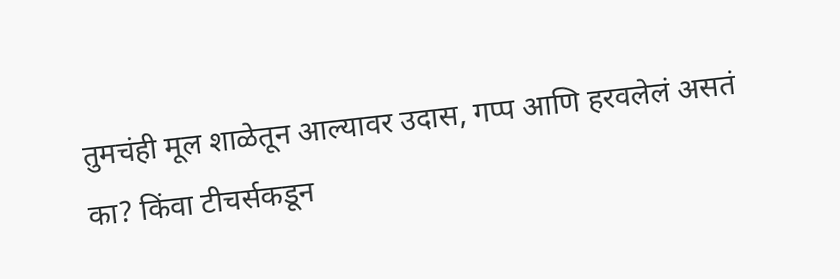तुमचंही मूल शाळेतून आल्यावर उदास, गप्प आणि हरवलेलं असतं का? किंवा टीचर्सकडून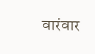वारंवार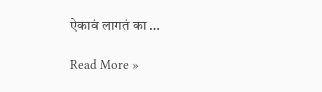ऐकावं लागतं का …

Read More »